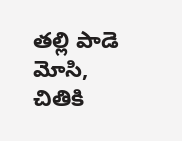తల్లి పాడె మోసి, చితికి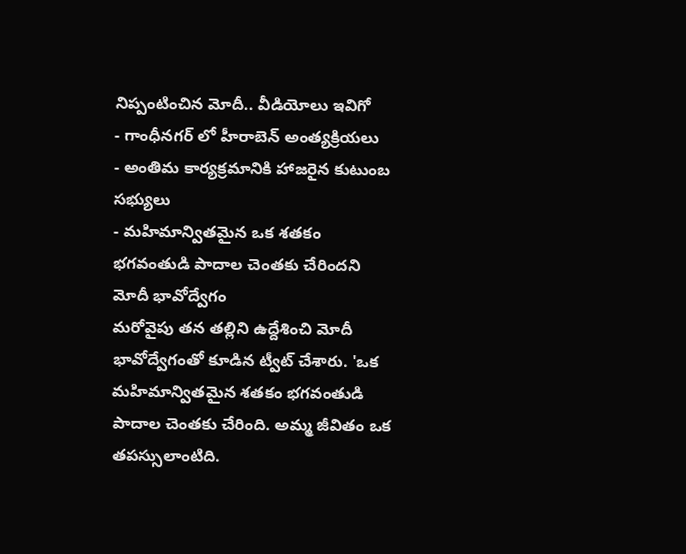నిప్పంటించిన మోదీ.. వీడియోలు ఇవిగో
- గాంధీనగర్ లో హీరాబెన్ అంత్యక్రియలు
- అంతిమ కార్యక్రమానికి హాజరైన కుటుంబ సభ్యులు
- మహిమాన్వితమైన ఒక శతకం భగవంతుడి పాదాల చెంతకు చేరిందని మోదీ భావోద్వేగం
మరోవైపు తన తల్లిని ఉద్దేశించి మోదీ భావోద్వేగంతో కూడిన ట్వీట్ చేశారు. 'ఒక మహిమాన్వితమైన శతకం భగవంతుడి పాదాల చెంతకు చేరింది. అమ్మ జీవితం ఒక తపస్సులాంటిది.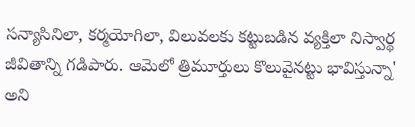సన్యాసినిలా, కర్మయోగిలా, విలువలకు కట్టుబడిన వ్యక్తిలా నిస్వార్థ జీవితాన్ని గడిపారు. ఆమెలో త్రిమూర్తులు కొలువైనట్టు భావిస్తున్నా' అని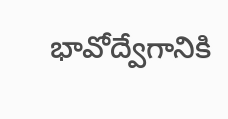భావోద్వేగానికి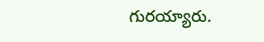గురయ్యారు.